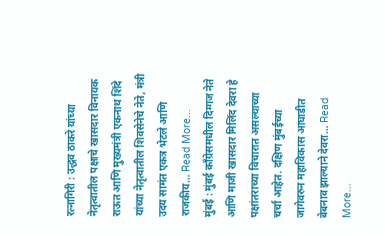रत्नागिरी : उद्धव ठाकरे यांच्या नेतृत्वातील पक्षाचे खासदार विनायक राऊत आणि मुख्यमंत्री एकनाथ शिंदे यांच्या नेतृत्वातील शिवसेनेचे नेते, मंत्री उदय सामंत एकत्र भेटले आणि राजकीय… Read More...
मुंबई : मुंबई काँग्रेसमधील दिग्गज नेते आणि माजी खासदार मिलिंद देवरा हे पक्षांतराच्या विचारात असल्याच्या चर्चा आहेत. दक्षिण मुंबईच्या जागेवरुन महाविकास आघाडीत बेबनाव झाल्याने देवरा… Read More...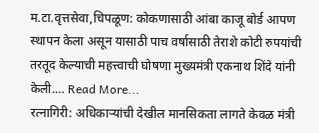म.टा.वृत्तसेवा,चिपळूण: कोकणासाठी आंबा काजू बोर्ड आपण स्थापन केला असून यासाठी पाच वर्षासाठी तेराशे कोटी रुपयांची तरतूद केल्याची महत्त्वाची घोषणा मुख्यमंत्री एकनाथ शिंदे यांनी केली.… Read More...
रत्नागिरी: अधिकाऱ्यांची देखील मानसिकता लागते केवळ मंत्री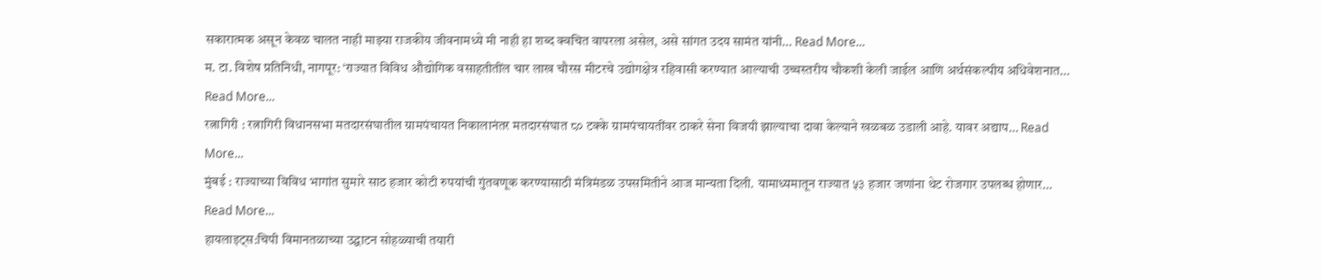सकारात्मक असून केवळ चालत नाही माझ्या राजकीय जीवनामध्ये मी नाही हा शब्द क्वचित वापरला असेल, असे सांगत उदय सामंत यांनी… Read More...
म. टा. विशेष प्रतिनिधी, नागपूर: ‘राज्यात विविध औद्योगिक वसाहतीतींल चार लाख चौरस मीटरचे उद्योगक्षेत्र रहिवासी करण्यात आल्याची उच्चस्तरीय चौकशी केली जाईल आणि अर्थसंकल्पीय अधिवेशनात… Read More...
रत्नागिरी : रत्नागिरी विधानसभा मतदारसंघातील ग्रामपंचायत निकालानंतर मतदारसंघात ८० टक्के ग्रामपंचायतींवर ठाकरे सेना विजयी झाल्याचा दावा केल्याने खळबळ उडाली आहे. यावर अद्याप… Read More...
मुंबई : राज्याच्या विविध भागांत सुमारे साठ हजार कोटी रुपयांची गुंतवणूक करण्यासाठी मंत्रिमंडळ उपसमितीने आज मान्यता दिली. यामाध्यमातून राज्यात ५३ हजार जणांना थेट रोजगार उपलब्ध होणार… Read More...
हायलाइट्स:चिपी विमानतळाच्या उद्घाटन सोहळ्याची तयारी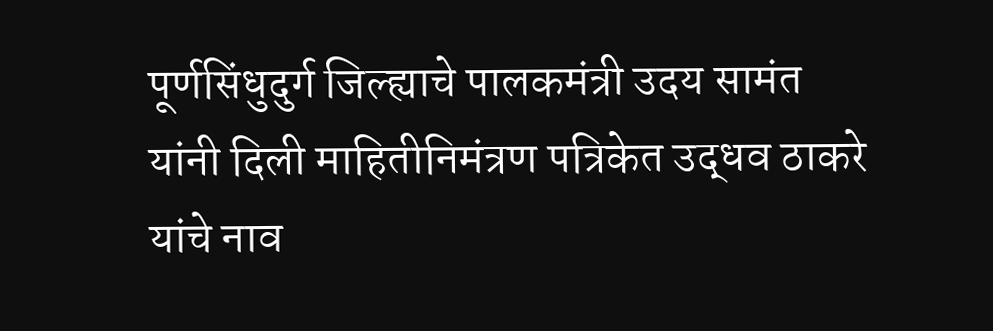पूर्णसिंधुदुर्ग जिल्ह्याचे पालकमंत्री उदय सामंत यांनी दिली माहितीनिमंत्रण पत्रिकेत उद्धव ठाकरे यांचे नाव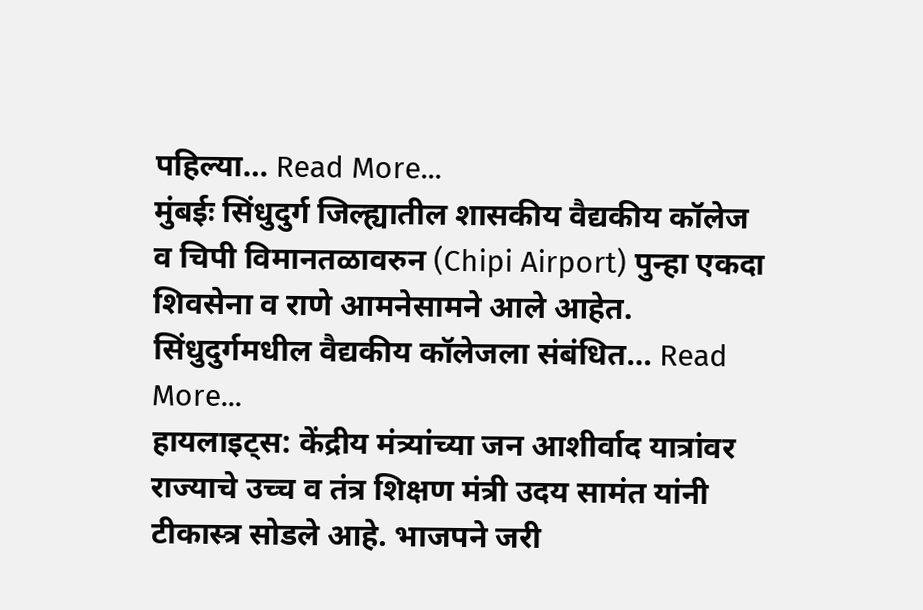पहिल्या… Read More...
मुंबईः सिंधुदुर्ग जिल्ह्यातील शासकीय वैद्यकीय कॉलेज व चिपी विमानतळावरुन (Chipi Airport) पुन्हा एकदा शिवसेना व राणे आमनेसामने आले आहेत. सिंधुदुर्गमधील वैद्यकीय कॉलेजला संबंधित… Read More...
हायलाइट्स: केंद्रीय मंत्र्यांच्या जन आशीर्वाद यात्रांवर राज्याचे उच्च व तंत्र शिक्षण मंत्री उदय सामंत यांनी टीकास्त्र सोडले आहे. भाजपने जरी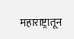महाराष्ट्रातून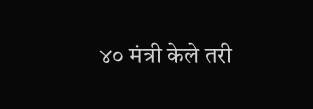४० मंत्री केले तरी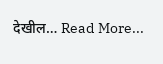देखील… Read More...